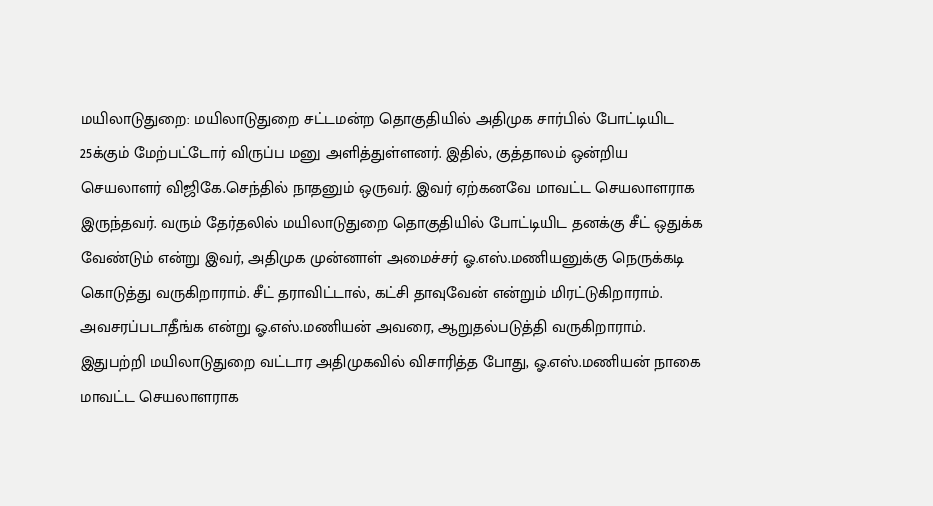மயிலாடுதுறை: மயிலாடுதுறை சட்டமன்ற தொகுதியில் அதிமுக சார்பில் போட்டியிட 25க்கும் மேற்பட்டோர் விருப்ப மனு அளித்துள்ளனர். இதில், குத்தாலம் ஒன்றிய செயலாளர் விஜிகே.செந்தில் நாதனும் ஒருவர். இவர் ஏற்கனவே மாவட்ட செயலாளராக இருந்தவர். வரும் தேர்தலில் மயிலாடுதுறை தொகுதியில் போட்டியிட தனக்கு சீட் ஒதுக்க வேண்டும் என்று இவர், அதிமுக முன்னாள் அமைச்சர் ஓ.எஸ்.மணியனுக்கு நெருக்கடி கொடுத்து வருகிறாராம். சீட் தராவிட்டால், கட்சி தாவுவேன் என்றும் மிரட்டுகிறாராம். அவசரப்படாதீங்க என்று ஓ.எஸ்.மணியன் அவரை, ஆறுதல்படுத்தி வருகிறாராம்.
இதுபற்றி மயிலாடுதுறை வட்டார அதிமுகவில் விசாரித்த போது, ஓ.எஸ்.மணியன் நாகை மாவட்ட செயலாளராக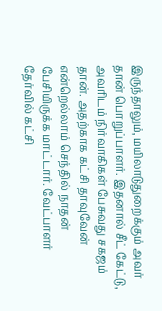இருந்தாலும், மயிலாடுதுறைக்கும் அவர் தான் பொறுப்பாளர். இதனால் சீட் கேட்டு, அவரிடம் நிர்வாகிகள் பேசுவது சகஜம் தான். அதற்காக கட்சி தாவுவேன் என்றெல்லாம் செந்தில் நாதன் பேசியிருக்க மாட்டார். வேட்பாளர் தேர்வில் கட்சி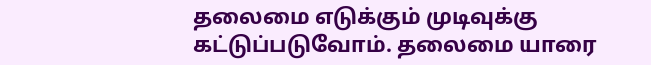தலைமை எடுக்கும் முடிவுக்கு கட்டுப்படுவோம். தலைமை யாரை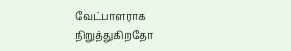வேட்பாளராக நிறுத்துகிறதோ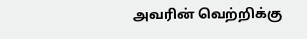அவரின் வெற்றிக்கு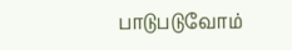பாடுபடுவோம்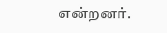என்றனர்.